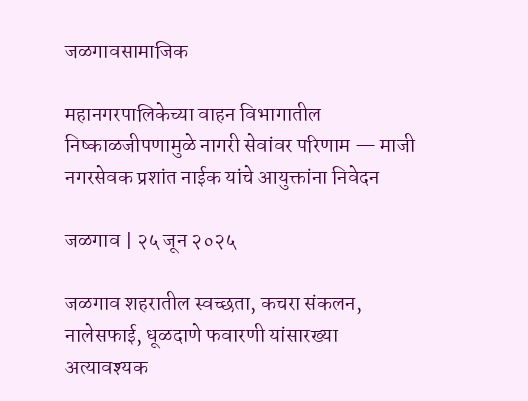जळगावसामाजिक

महानगरपालिकेच्या वाहन विभागातील निष्काळजीपणामुळे नागरी सेवांवर परिणाम — माजी नगरसेवक प्रशांत नाईक यांचे आयुक्तांना निवेदन

जळगाव | २५ जून २०२५

जळगाव शहरातील स्वच्छता, कचरा संकलन, नालेसफाई, धूळदाणे फवारणी यांसारख्या अत्यावश्यक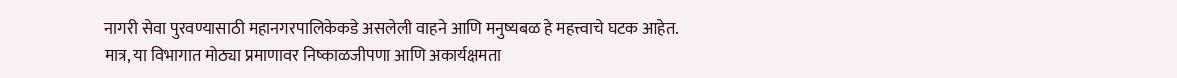नागरी सेवा पुरवण्यासाठी महानगरपालिकेकडे असलेली वाहने आणि मनुष्यबळ हे महत्त्वाचे घटक आहेत. मात्र, या विभागात मोठ्या प्रमाणावर निष्काळजीपणा आणि अकार्यक्षमता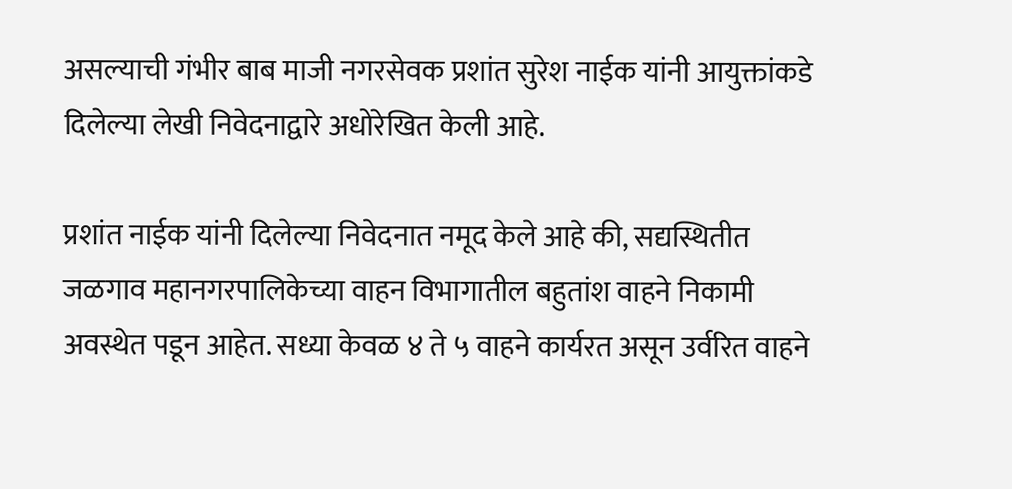असल्याची गंभीर बाब माजी नगरसेवक प्रशांत सुरेश नाईक यांनी आयुक्तांकडे दिलेल्या लेखी निवेदनाद्वारे अधोरेखित केली आहे.

प्रशांत नाईक यांनी दिलेल्या निवेदनात नमूद केले आहे की, सद्यस्थितीत जळगाव महानगरपालिकेच्या वाहन विभागातील बहुतांश वाहने निकामी अवस्थेत पडून आहेत. सध्या केवळ ४ ते ५ वाहने कार्यरत असून उर्वरित वाहने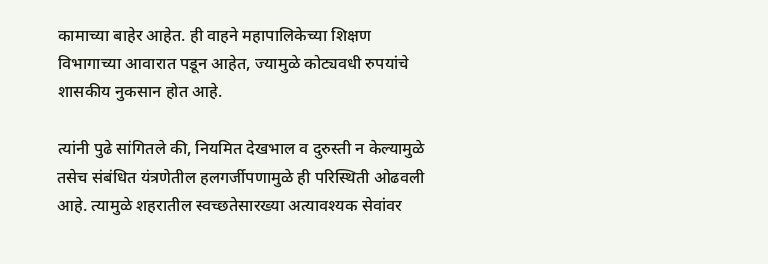कामाच्या बाहेर आहेत. ही वाहने महापालिकेच्या शिक्षण विभागाच्या आवारात पडून आहेत, ज्यामुळे कोट्यवधी रुपयांचे शासकीय नुकसान होत आहे.

त्यांनी पुढे सांगितले की, नियमित देखभाल व दुरुस्ती न केल्यामुळे तसेच संबंधित यंत्रणेतील हलगर्जीपणामुळे ही परिस्थिती ओढवली आहे. त्यामुळे शहरातील स्वच्छतेसारख्या अत्यावश्यक सेवांवर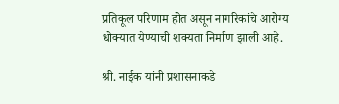प्रतिकूल परिणाम होत असून नागरिकांचे आरोग्य धोक्यात येण्याची शक्यता निर्माण झाली आहे.

श्री. नाईक यांनी प्रशासनाकडे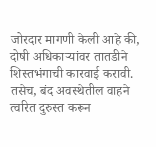जोरदार मागणी केली आहे की, दोषी अधिकाऱ्यांवर तातडीने शिस्तभंगाची कारवाई करावी. तसेच, बंद अवस्थेतील वाहने त्वरित दुरुस्त करून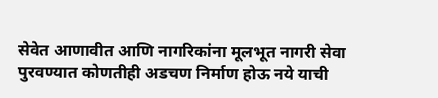सेवेत आणावीत आणि नागरिकांना मूलभूत नागरी सेवा पुरवण्यात कोणतीही अडचण निर्माण होऊ नये याची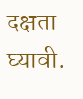दक्षता घ्यावी.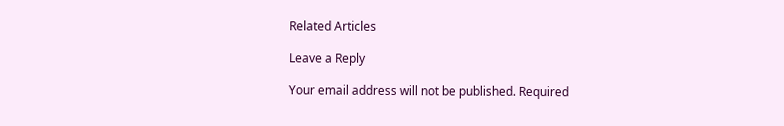Related Articles

Leave a Reply

Your email address will not be published. Required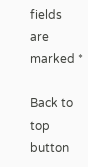fields are marked *

Back to top button